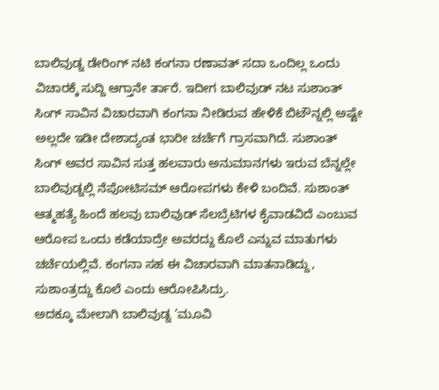ಬಾಲಿವುಡ್ನ ಡೇರಿಂಗ್ ನಟಿ ಕಂಗನಾ ರಣಾವತ್ ಸದಾ ಒಂದಿಲ್ಲ ಒಂದು ವಿಚಾರಕ್ಕೆ ಸುದ್ದಿ ಆಗ್ತಾನೇ ರ್ತಾರೆ. ಇದೀಗ ಬಾಲಿವುಡ್ ನಟ ಸುಶಾಂತ್ ಸಿಂಗ್ ಸಾವಿನ ವಿಚಾರವಾಗಿ ಕಂಗನಾ ನೀಡಿರುವ ಹೇಳಿಕೆ ಬಿಟೌನ್ನಲ್ಲಿ ಅಷ್ಟೇ ಅಲ್ಲದೇ ಇಡೀ ದೇಶಾದ್ಯಂತ ಭಾರೀ ಚರ್ಚೆಗೆ ಗ್ರಾಸವಾಗಿದೆ. ಸುಶಾಂತ್ ಸಿಂಗ್ ಅವರ ಸಾವಿನ ಸುತ್ತ ಹಲವಾರು ಅನುಮಾನಗಳು ಇರುವ ಬೆನ್ನಲ್ಲೇ ಬಾಲಿವುಡ್ನಲ್ಲಿ ನೆಪೋಟಿಸಮ್ ಆರೋಪಗಳು ಕೇಳಿ ಬಂದಿವೆ. ಸುಶಾಂತ್ ಆತ್ಮಹತ್ಯೆ ಹಿಂದೆ ಹಲವು ಬಾಲಿವುಡ್ ಸೆಲಬ್ರೆಟಿಗಳ ಕೈವಾಡವಿದೆ ಎಂಬುವ ಆರೋಪ ಒಂದು ಕಡೆಯಾದ್ರೇ ಅವರದ್ದು ಕೊಲೆ ಎನ್ನುವ ಮಾತುಗಳು ಚರ್ಚೆಯಲ್ಲಿವೆ. ಕಂಗನಾ ಸಹ ಈ ವಿಚಾರವಾಗಿ ಮಾತನಾಡಿದ್ದು, ಸುಶಾಂತ್ರದ್ದು ಕೊಲೆ ಎಂದು ಆರೋಪಿಸಿದ್ರು.
ಅದಕ್ಕೂ ಮೇಲಾಗಿ ಬಾಲಿವುಡ್ನ ‘ಮೂವಿ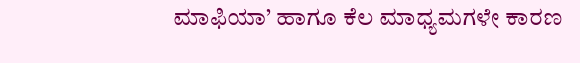ಮಾಫಿಯಾ’ ಹಾಗೂ ಕೆಲ ಮಾಧ್ಯಮಗಳೇ ಕಾರಣ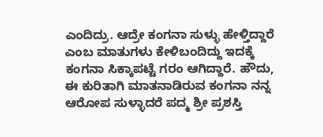ಎಂದಿದ್ರು. ಆದ್ರೇ ಕಂಗನಾ ಸುಳ್ಳು ಹೇಳ್ತಿದ್ದಾರೆ ಎಂಬ ಮಾತುಗಳು ಕೇಳಿಬಂದಿದ್ದು ಇದಕ್ಕೆ ಕಂಗನಾ ಸಿಕ್ಕಾಪಟ್ಟೆ ಗರಂ ಆಗಿದ್ದಾರೆ. ಹೌದು, ಈ ಕುರಿತಾಗಿ ಮಾತನಾಡಿರುವ ಕಂಗನಾ ನನ್ನ ಆರೋಪ ಸುಳ್ಳಾದರೆ ಪದ್ಮ ಶ್ರೀ ಪ್ರಶಸ್ತಿ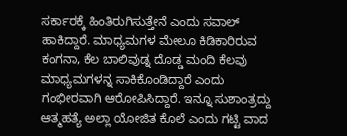ಸರ್ಕಾರಕ್ಕೆ ಹಿಂತಿರುಗಿಸುತ್ತೇನೆ ಎಂದು ಸವಾಲ್ ಹಾಕಿದ್ದಾರೆ. ಮಾಧ್ಯಮಗಳ ಮೇಲೂ ಕಿಡಿಕಾರಿರುವ ಕಂಗನಾ, ಕೆಲ ಬಾಲಿವುಡ್ನ ದೊಡ್ಡ ಮಂದಿ ಕೆಲವು ಮಾಧ್ಯಮಗಳನ್ನ ಸಾಕಿಕೊಂಡಿದ್ದಾರೆ ಎಂದು ಗಂಭೀರವಾಗಿ ಆರೋಪಿಸಿದ್ದಾರೆ. ಇನ್ನೂ ಸುಶಾಂತ್ರದ್ದು ಆತ್ಮಹತ್ಯೆ ಅಲ್ಲಾ ಯೋಜಿತ ಕೊಲೆ ಎಂದು ಗಟ್ಟಿ ವಾದ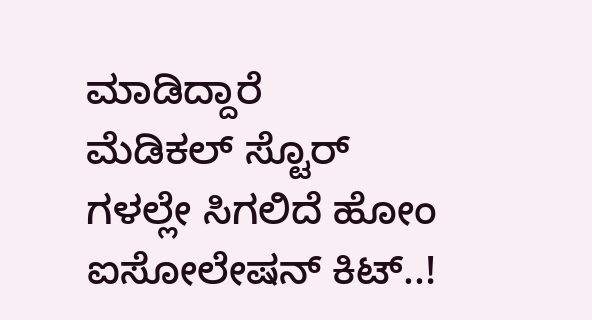ಮಾಡಿದ್ದಾರೆ
ಮೆಡಿಕಲ್ ಸ್ಟೊರ್ ಗಳಲ್ಲೇ ಸಿಗಲಿದೆ ಹೋಂ ಐಸೋಲೇಷನ್ ಕಿಟ್..!